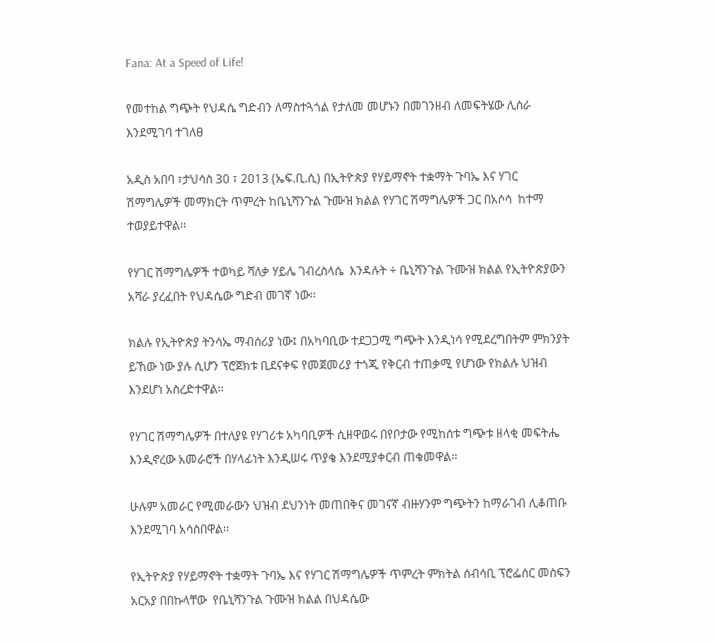Fana: At a Speed of Life!

የመተከል ግጭት የህዳሴ ግድብን ለማስተጓጎል የታለመ መሆኑን በመገንዘብ ለመፍትሄው ሊሰራ እንደሚገባ ተገለፀ

አዲስ አበባ ፣ታህሳስ 30 ፣ 2013 (ኤፍ.ቢ.ሲ) በኢትዮጵያ የሃይማኖት ተቋማት ጉባኤ እና ሃገር ሽማግሌዎች መማክርት ጥምረት ከቤኒሻንጉል ጉሙዝ ክልል የሃገር ሽማግሌዎች ጋር በአሶሳ  ከተማ ተወያይተዋል፡፡

የሃገር ሽማግሌዎች ተወካይ ሻለቃ ሃይሌ ገብረስላሴ  እንዳሉት ÷ ቤኒሻንጉል ጉሙዝ ክልል የኢትዮጵያውን አሻራ ያረፈበት የህዳሴው ግድብ መገኛ ነው፡፡

ክልሉ የኢትዮጵያ ትንሳኤ ማብሰሪያ ነው፤ በአካባቢው ተደጋጋሚ ግጭት እንዲነሳ የሚደረግበትም ምክንያት ይኸው ነው ያሉ ሲሆን ፕሮጀክቱ ቢደናቀፍ የመጀመሪያ ተጎጂ የቅርብ ተጠቃሚ የሆነው የክልሉ ህዝብ እንደሆነ አስረድተዋል፡፡

የሃገር ሽማግሌዎች በተለያዩ የሃገሪቱ አካባቢዎች ሲዘዋወሩ በየቦታው የሚከሰቱ ግጭቱ ዘላቂ መፍትሔ እንዲኖረው አመራሮች በሃላፊነት እንዲሠሩ ጥያቄ እንደሚያቀርብ ጠቁመዋል፡፡

ሁሉም አመራር የሚመራውን ህዝብ ደህንነት መጠበቅና መገናኛ ብዙሃንም ግጭትን ከማራገብ ሊቆጠቡ እንደሚገባ አሳስበዋል፡፡

የኢትዮጵያ የሃይማኖት ተቋማት ጉባኤ እና የሃገር ሽማግሌዎች ጥምረት ምክትል ሰብሳቢ ፕሮፌሰር መስፍን አርአያ በበኩላቸው  የቤኒሻንጉል ጉሙዝ ክልል በህዳሴው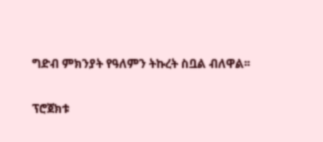ግድብ ምክንያት የዓለምን ትኩረት ስቧል ብለዋል፡፡

ፕሮጀክቱ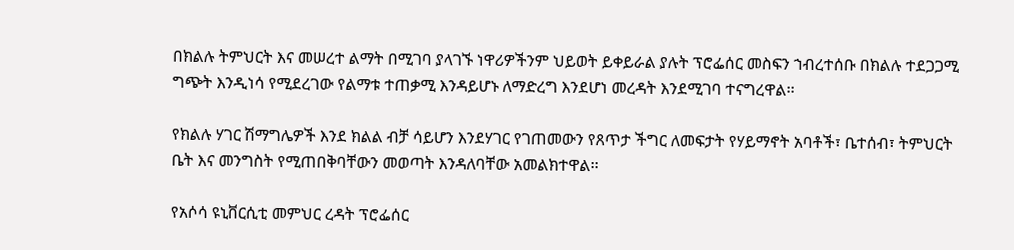በክልሉ ትምህርት እና መሠረተ ልማት በሚገባ ያላገኙ ነዋሪዎችንም ህይወት ይቀይራል ያሉት ፕሮፌሰር መስፍን ኀብረተሰቡ በክልሉ ተደጋጋሚ ግጭት እንዲነሳ የሚደረገው የልማቱ ተጠቃሚ እንዳይሆኑ ለማድረግ እንደሆነ መረዳት እንደሚገባ ተናግረዋል፡፡

የክልሉ ሃገር ሽማግሌዎች እንደ ክልል ብቻ ሳይሆን እንደሃገር የገጠመውን የጸጥታ ችግር ለመፍታት የሃይማኖት አባቶች፣ ቤተሰብ፣ ትምህርት ቤት እና መንግስት የሚጠበቅባቸውን መወጣት እንዳለባቸው አመልክተዋል፡፡

የአሶሳ ዩኒቨርሲቲ መምህር ረዳት ፕሮፌሰር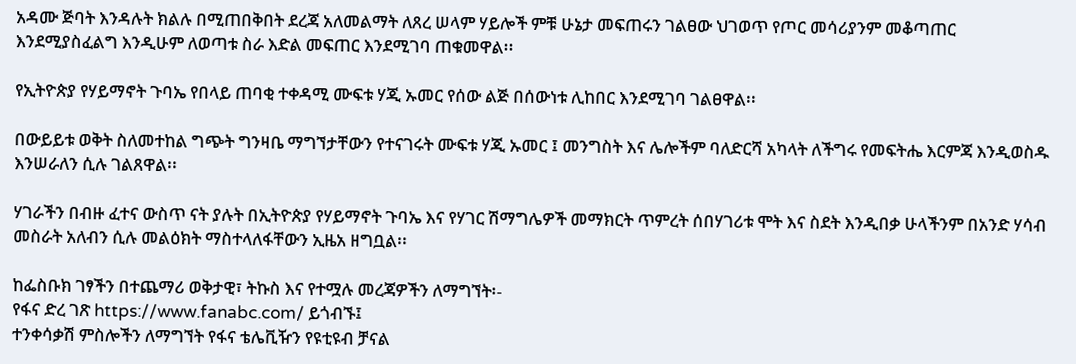አዳሙ ጅባት እንዳሉት ክልሉ በሚጠበቅበት ደረጃ አለመልማት ለጸረ ሠላም ሃይሎች ምቹ ሁኔታ መፍጠሩን ገልፀው ህገወጥ የጦር መሳሪያንም መቆጣጠር እንደሚያስፈልግ እንዲሁም ለወጣቱ ስራ እድል መፍጠር እንደሚገባ ጠቁመዋል፡፡

የኢትዮጵያ የሃይማኖት ጉባኤ የበላይ ጠባቂ ተቀዳሚ ሙፍቱ ሃጂ ኡመር የሰው ልጅ በሰውነቱ ሊከበር እንደሚገባ ገልፀዋል፡፡

በውይይቱ ወቅት ስለመተከል ግጭት ግንዛቤ ማግኘታቸውን የተናገሩት ሙፍቱ ሃጂ ኡመር ፤ መንግስት እና ሌሎችም ባለድርሻ አካላት ለችግሩ የመፍትሔ እርምጃ እንዲወስዱ እንሠራለን ሲሉ ገልጸዋል፡፡

ሃገራችን በብዙ ፈተና ውስጥ ናት ያሉት በኢትዮጵያ የሃይማኖት ጉባኤ እና የሃገር ሽማግሌዎች መማክርት ጥምረት ሰበሃገሪቱ ሞት እና ስደት እንዲበቃ ሁላችንም በአንድ ሃሳብ መስራት አለብን ሲሉ መልዕክት ማስተላለፋቸውን ኢዜአ ዘግቧል፡፡

ከፌስቡክ ገፃችን በተጨማሪ ወቅታዊ፣ ትኩስ እና የተሟሉ መረጃዎችን ለማግኘት፡-
የፋና ድረ ገጽ https://www.fanabc.com/ ይጎብኙ፤
ተንቀሳቃሽ ምስሎችን ለማግኘት የፋና ቴሌቪዥን የዩቲዩብ ቻናል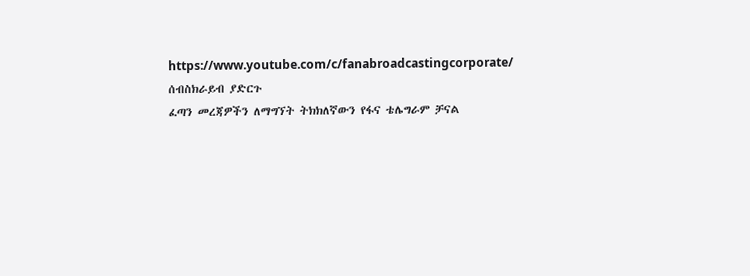https://www.youtube.com/c/fanabroadcastingcorporate/ ሰብስክራይብ ያድርጉ
ፈጣን መረጃዎችን ለማግኘት ትክክለኛውን የፋና ቴሌግራም ቻናል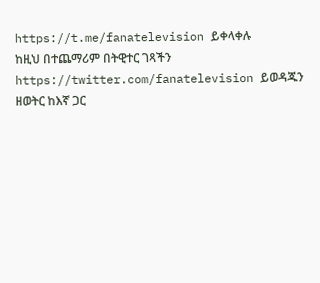https://t.me/fanatelevision ይቀላቀሉ
ከዚህ በተጨማሪም በትዊተር ገጻችን https://twitter.com/fanatelevision ይወዳጁን
ዘወትር ከእኛ ጋር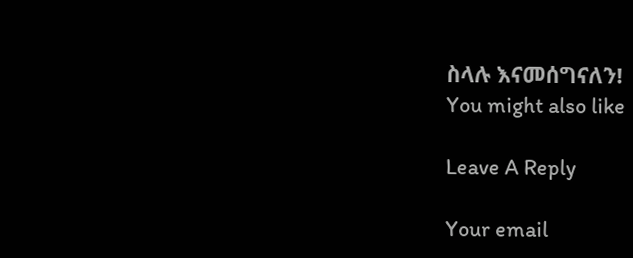ስላሉ እናመሰግናለን!
You might also like

Leave A Reply

Your email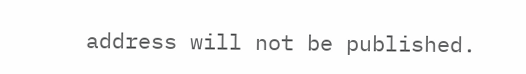address will not be published.